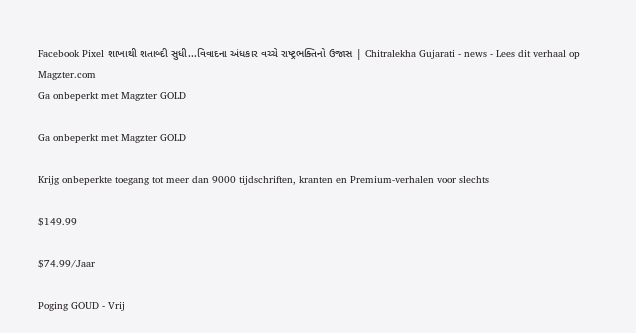Facebook Pixel શાખાથી શતાબ્દી સુધી...વિવાદના અંધકાર વચ્ચે રાષ્ટ્રભક્તિનો ઉજાસ | Chitralekha Gujarati - news - Lees dit verhaal op Magzter.com
Ga onbeperkt met Magzter GOLD

Ga onbeperkt met Magzter GOLD

Krijg onbeperkte toegang tot meer dan 9000 tijdschriften, kranten en Premium-verhalen voor slechts

$149.99

$74.99/Jaar

Poging GOUD - Vrij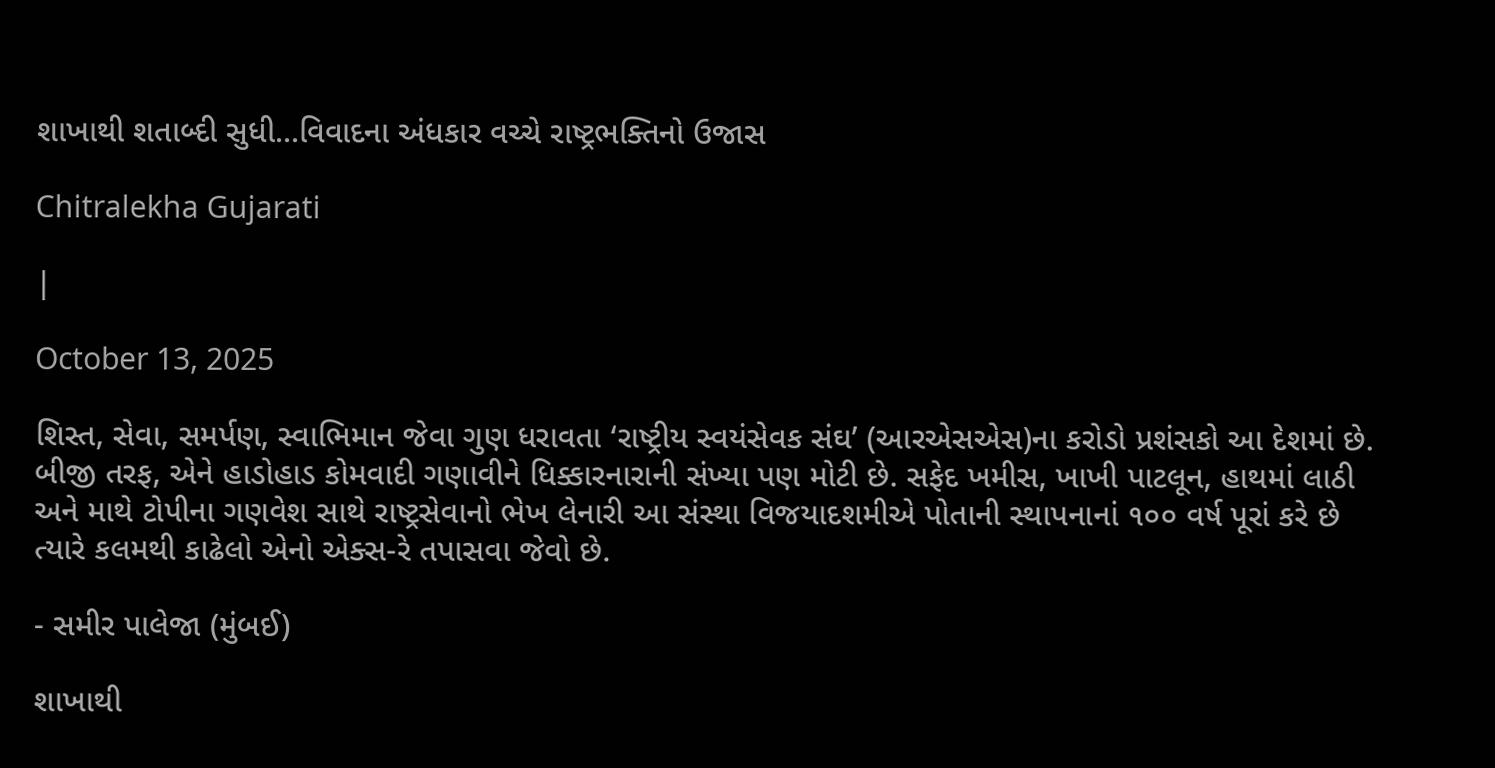શાખાથી શતાબ્દી સુધી...વિવાદના અંધકાર વચ્ચે રાષ્ટ્રભક્તિનો ઉજાસ

Chitralekha Gujarati

|

October 13, 2025

શિસ્ત, સેવા, સમર્પણ, સ્વાભિમાન જેવા ગુણ ધરાવતા ‘રાષ્ટ્રીય સ્વયંસેવક સંઘ’ (આરએસએસ)ના કરોડો પ્રશંસકો આ દેશમાં છે. બીજી તરફ, એને હાડોહાડ કોમવાદી ગણાવીને ધિક્કારનારાની સંખ્યા પણ મોટી છે. સફેદ ખમીસ, ખાખી પાટલૂન, હાથમાં લાઠી અને માથે ટોપીના ગણવેશ સાથે રાષ્ટ્રસેવાનો ભેખ લેનારી આ સંસ્થા વિજયાદશમીએ પોતાની સ્થાપનાનાં ૧૦૦ વર્ષ પૂરાં કરે છે ત્યારે કલમથી કાઢેલો એનો એક્સ-રે તપાસવા જેવો છે.

- સમીર પાલેજા (મુંબઈ)

શાખાથી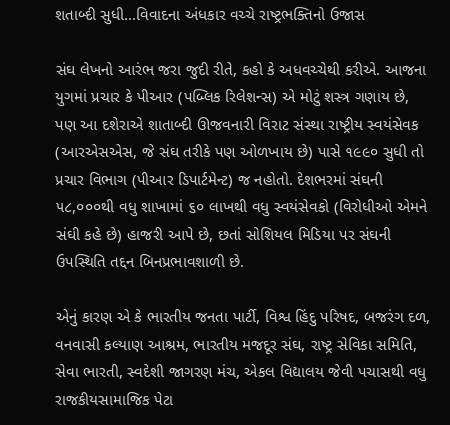શતાબ્દી સુધી...વિવાદના અંધકાર વચ્ચે રાષ્ટ્રભક્તિનો ઉજાસ

સંઘ લેખનો આરંભ જરા જુદી રીતે, કહો કે અધવચ્ચેથી કરીએ. આજના યુગમાં પ્રચાર કે પીઆર (પબ્લિક રિલેશન્સ) એ મોટું શસ્ત્ર ગણાય છે, પણ આ દશેરાએ શાતાબ્દી ઊજવનારી વિરાટ સંસ્થા રાષ્ટ્રીય સ્વયંસેવક (આરએસએસ, જે સંઘ તરીકે પણ ઓળખાય છે) પાસે ૧૯૯૦ સુધી તો પ્રચાર વિભાગ (પીઆર ડિપાર્ટમેન્ટ) જ નહોતો. દેશભરમાં સંઘની ૫૮,૦૦૦થી વધુ શાખામાં ૬૦ લાખથી વધુ સ્વયંસેવકો (વિરોધીઓ એમને સંઘી કહે છે) હાજરી આપે છે, છતાં સોશિયલ મિડિયા પર સંઘની ઉપસ્થિતિ તદ્દન બિનપ્રભાવશાળી છે.

એનું કારણ એ કે ભારતીય જનતા પાર્ટી, વિશ્વ હિંદુ પરિષદ, બજરંગ દળ, વનવાસી કલ્યાણ આશ્રમ, ભારતીય મજદૂર સંઘ, રાષ્ટ્ર સેવિકા સમિતિ, સેવા ભારતી, સ્વદેશી જાગરણ મંચ, એકલ વિદ્યાલય જેવી પચાસથી વધુ રાજકીયસામાજિક પેટા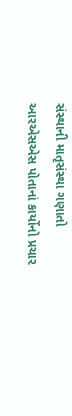સંસ્થાની માતૃસંસ્થા ગણાતો આરએસએસ પોતાનાં કાર્યોનો પ્રચાર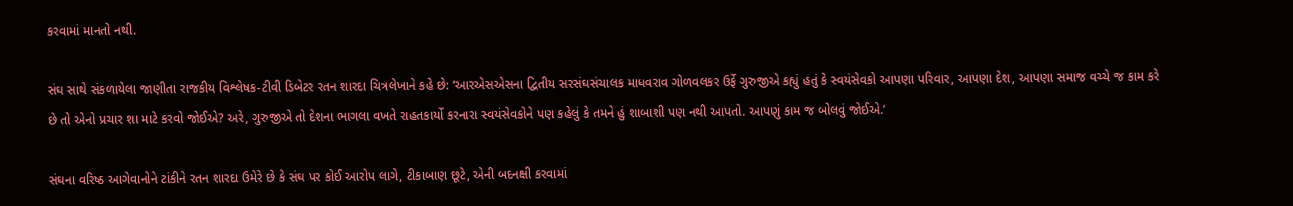કરવામાં માનતો નથી.

સંઘ સાથે સંકળાયેલા જાણીતા રાજકીય વિશ્લેષક-ટીવી ડિબેટર રતન શારદા ચિત્રલેખાને કહે છે: ‘આરએસએસના દ્વિતીય સરસંઘસંચાલક માધવરાવ ગોળવલકર ઉર્ફે ગુરુજીએ કહ્યું હતું કે સ્વયંસેવકો આપણા પરિવાર, આપણા દેશ, આપણા સમાજ વચ્ચે જ કામ કરે છે તો એનો પ્રચાર શા માટે કરવો જોઈએ? અરે, ગુરુજીએ તો દેશના ભાગલા વખતે રાહતકાર્યો કરનારા સ્વયંસેવકોને પણ કહેલું કે તમને હું શાબાશી પણ નથી આપતો. આપણું કામ જ બોલવું જોઈએ.’

સંઘના વરિષ્ઠ આગેવાનોને ટાંકીને રતન શારદા ઉમેરે છે કે સંઘ પર કોઈ આરોપ લાગે, ટીકાબાણ છૂટે, એની બદનક્ષી કરવામાં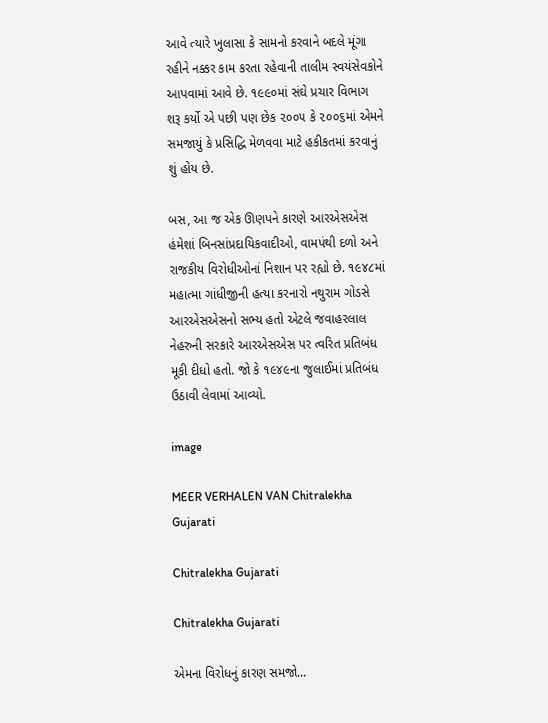આવે ત્યારે ખુલાસા કે સામનો કરવાને બદલે મૂંગા રહીને નક્કર કામ કરતા રહેવાની તાલીમ સ્વયંસેવકોને આપવામાં આવે છે. ૧૯૯૦માં સંઘે પ્રચાર વિભાગ શરૂ કર્યો એ પછી પણ છેક ૨૦૦૫ કે ૨૦૦૬માં એમને સમજાયું કે પ્રસિદ્ધિ મેળવવા માટે હકીકતમાં કરવાનું શું હોય છે.

બસ, આ જ એક ઊણપને કારણે આરએસએસ હંમેશાં બિનસાંપ્રદાયિકવાદીઓ, વામપંથી દળો અને રાજકીય વિરોધીઓનાં નિશાન પર રહ્યો છે. ૧૯૪૮માં મહાત્મા ગાંધીજીની હત્યા કરનારો નથુરામ ગોડસે આરએસએસનો સભ્ય હતો એટલે જવાહરલાલ નેહરુની સરકારે આરએસએસ પર ત્વરિત પ્રતિબંધ મૂકી દીધો હતો. જો કે ૧૯૪૯ના જુલાઈમાં પ્રતિબંધ ઉઠાવી લેવામાં આવ્યો.

image

MEER VERHALEN VAN Chitralekha Gujarati

Chitralekha Gujarati

Chitralekha Gujarati

એમના વિરોધનું કારણ સમજો...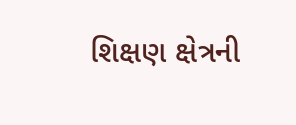શિક્ષણ ક્ષેત્રની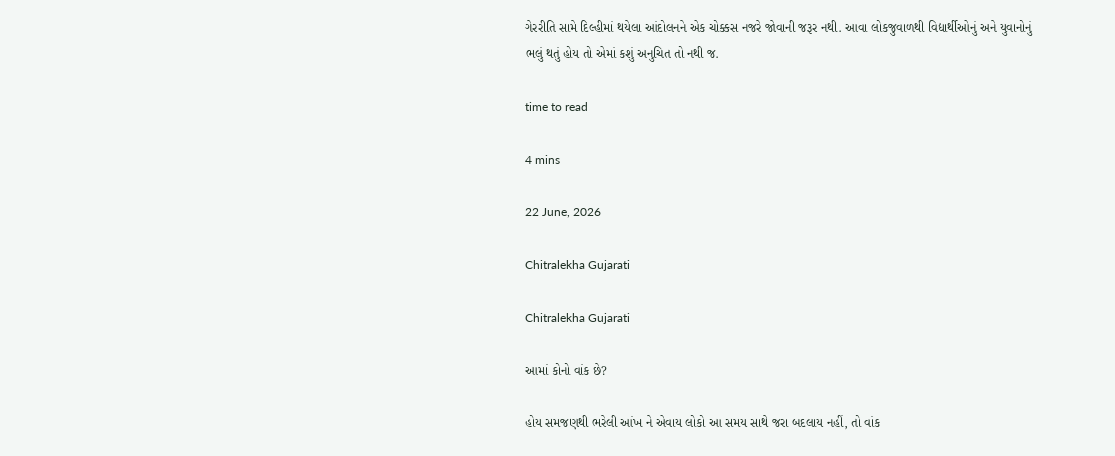ગેરરીતિ સામે દિલ્હીમાં થયેલા આંદોલનને એક ચોક્કસ નજરે જોવાની જરૂર નથી. આવા લોકજુવાળથી વિદ્યાર્થીઓનું અને યુવાનોનું ભલું થતું હોય તો એમાં કશું અનુચિત તો નથી જ.

time to read

4 mins

22 June, 2026

Chitralekha Gujarati

Chitralekha Gujarati

આમાં કોનો વાંક છે?

હોય સમજણથી ભરેલી આંખ ને એવાય લોકો આ સમય સાથે જરા બદલાય નહીં, તો વાંક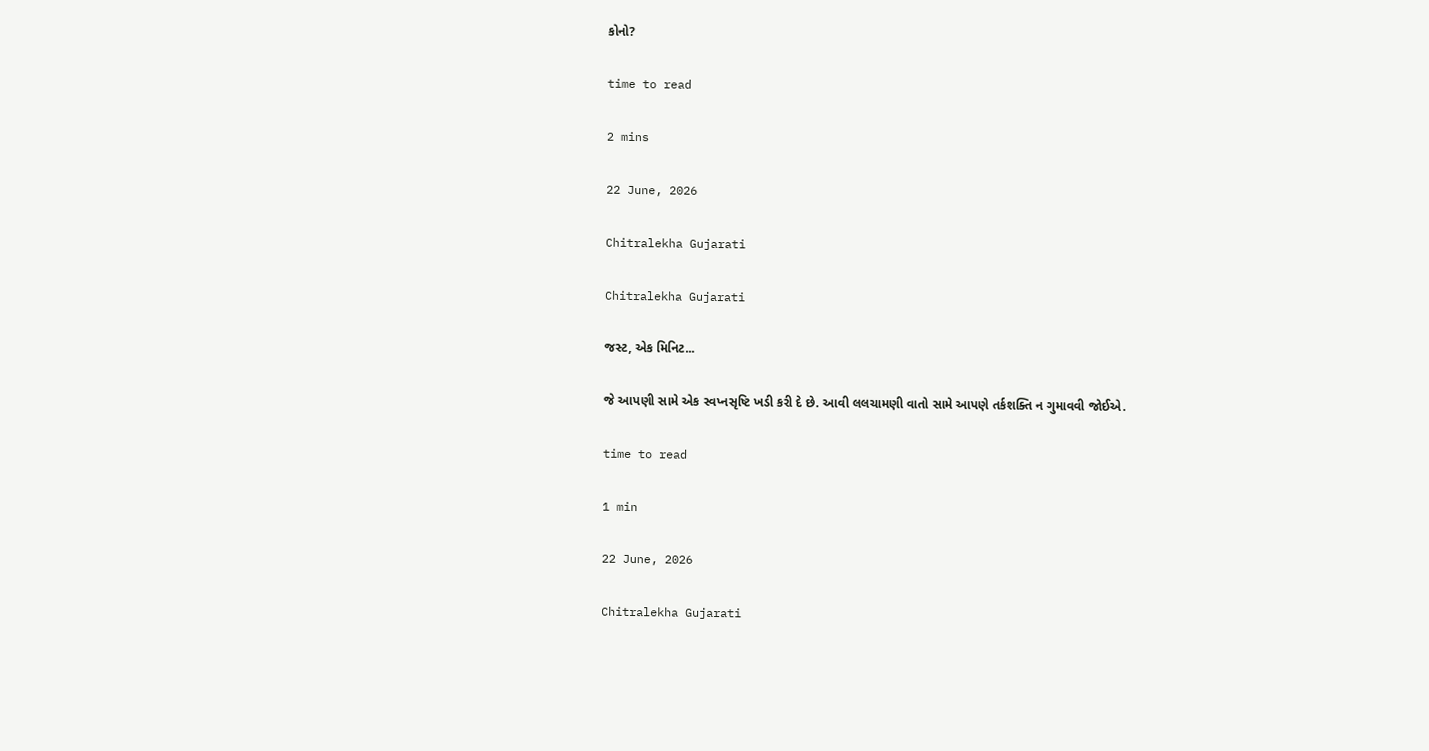કોનો?

time to read

2 mins

22 June, 2026

Chitralekha Gujarati

Chitralekha Gujarati

જસ્ટ, એક મિનિટ...

જે આપણી સામે એક સ્વપ્નસૃષ્ટિ ખડી કરી દે છે. આવી લલચામણી વાતો સામે આપણે તર્કશક્તિ ન ગુમાવવી જોઈએ.

time to read

1 min

22 June, 2026

Chitralekha Gujarati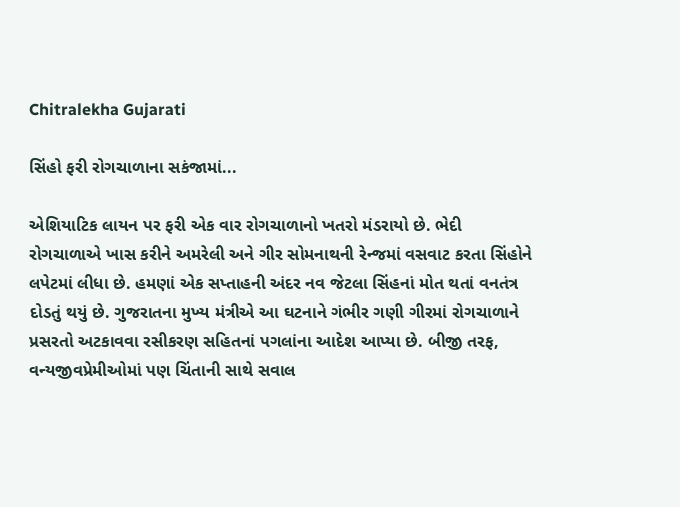Chitralekha Gujarati

સિંહો ફરી રોગચાળાના સકંજામાં...

એશિયાટિક લાયન પર ફરી એક વાર રોગચાળાનો ખતરો મંડરાયો છે. ભેદી રોગચાળાએ ખાસ કરીને અમરેલી અને ગીર સોમનાથની રેન્જમાં વસવાટ કરતા સિંહોને લપેટમાં લીધા છે. હમણાં એક સપ્તાહની અંદર નવ જેટલા સિંહનાં મોત થતાં વનતંત્ર દોડતું થયું છે. ગુજરાતના મુખ્ય મંત્રીએ આ ઘટનાને ગંભીર ગણી ગીરમાં રોગચાળાને પ્રસરતો અટકાવવા રસીકરણ સહિતનાં પગલાંના આદેશ આપ્યા છે. બીજી તરફ, વન્યજીવપ્રેમીઓમાં પણ ચિંતાની સાથે સવાલ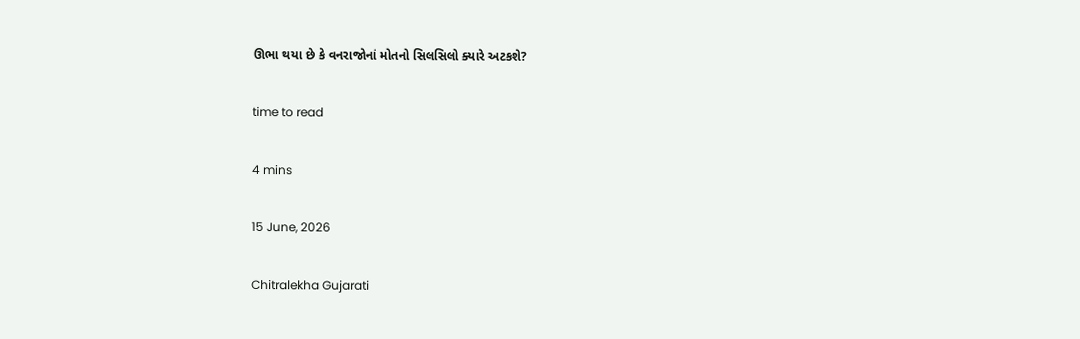ઊભા થયા છે કે વનરાજોનાં મોતનો સિલસિલો ક્યારે અટકશે?

time to read

4 mins

15 June, 2026

Chitralekha Gujarati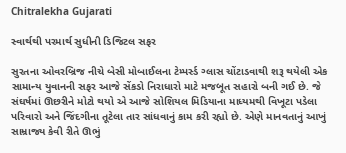Chitralekha Gujarati

સ્વાર્થથી પરમાર્થ સુધીની ડિજિટલ સફર

સુરતના ઓવરબ્રિજ નીચે બેસી મોબાઈલના ટેમ્પર્સ્ડ ગ્લાસ ચોંટાડવાથી શરૂ થયેલી એક સામાન્ય યુવાનની સફર આજે સેંકડો નિરાધારો માટે મજબૂત સહારો બની ગઈ છે. જે સંઘર્ષમાં ઊછરીને મોટો થયો એ આજે સોશિયલ મિડિયાના માધ્યમથી વિખૂટા પડેલા પરિવારો અને જિંદગીના તૂટેલા તાર સાંધવાનું કામ કરી રહ્યો છે. એણે માનવતાનું આખું સામ્રાજ્ય કેવી રીતે ઊભું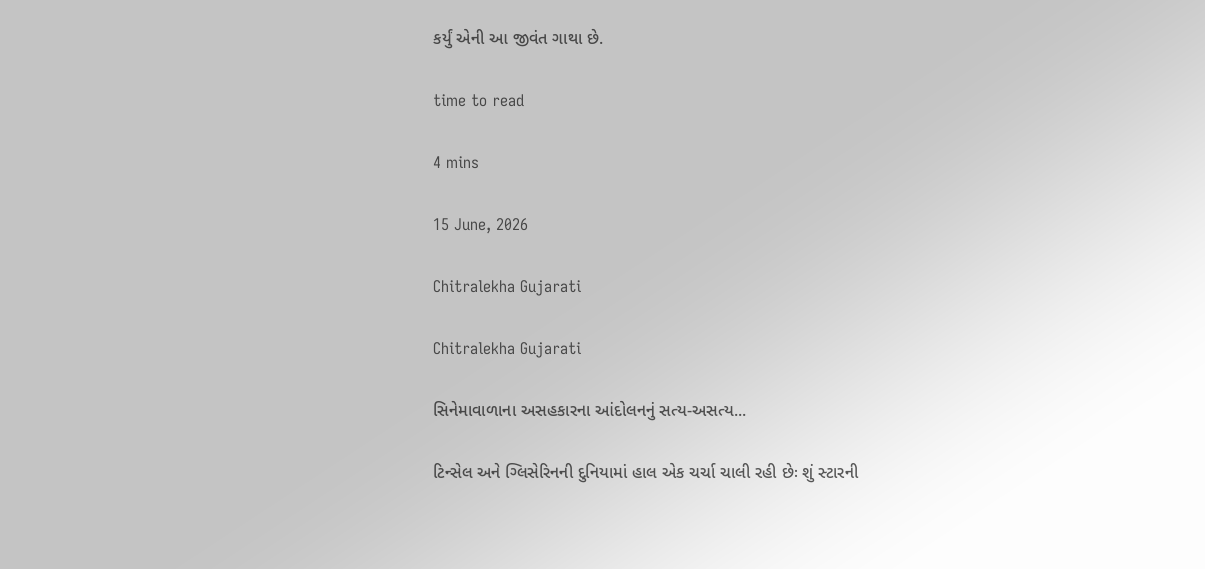કર્યું એની આ જીવંત ગાથા છે.

time to read

4 mins

15 June, 2026

Chitralekha Gujarati

Chitralekha Gujarati

સિનેમાવાળાના અસહકારના આંદોલનનું સત્ય-અસત્ય...

ટિન્સેલ અને ગ્લિસેરિનની દુનિયામાં હાલ એક ચર્ચા ચાલી રહી છેઃ શું સ્ટારની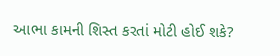આભા કામની શિસ્ત કરતાં મોટી હોઈ શકે?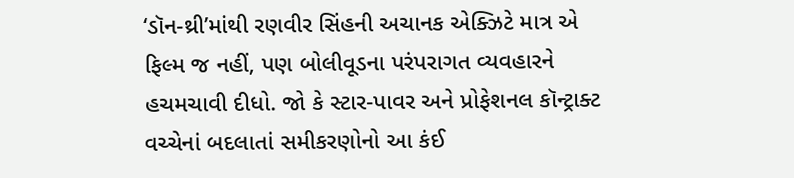‘ડૉન-થ્રી’માંથી રણવીર સિંહની અચાનક એક્ઝિટે માત્ર એ ફિલ્મ જ નહીં, પણ બોલીવૂડના પરંપરાગત વ્યવહારને હચમચાવી દીધો. જો કે સ્ટાર-પાવર અને પ્રોફેશનલ કૉન્ટ્રાક્ટ વચ્ચેનાં બદલાતાં સમીકરણોનો આ કંઈ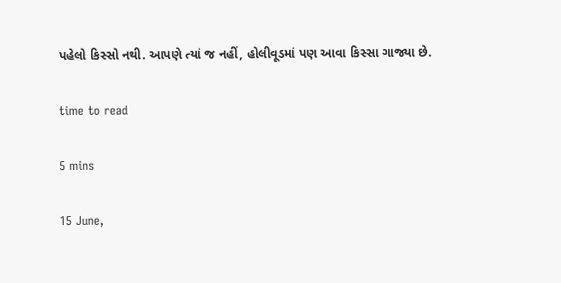પહેલો કિસ્સો નથી. આપણે ત્યાં જ નહીં, હોલીવૂડમાં પણ આવા કિસ્સા ગાજ્યા છે.

time to read

5 mins

15 June,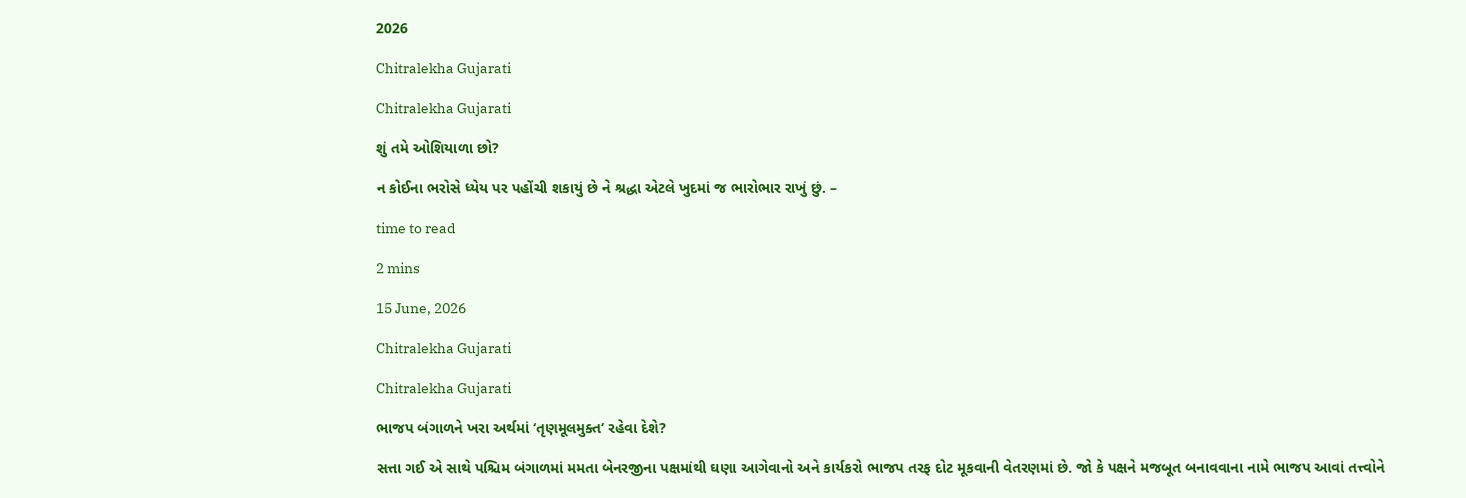2026

Chitralekha Gujarati

Chitralekha Gujarati

શું તમે ઓશિયાળા છો?

ન કોઈના ભરોસે ધ્યેય પર પહોંચી શકાયું છે ને શ્રદ્ધા એટલે ખુદમાં જ ભારોભાર રાખું છું. –

time to read

2 mins

15 June, 2026

Chitralekha Gujarati

Chitralekha Gujarati

ભાજપ બંગાળને ખરા અર્થમાં ‘તૃણમૂલમુક્ત’ રહેવા દેશે?

સત્તા ગઈ એ સાથે પશ્ચિમ બંગાળમાં મમતા બેનરજીના પક્ષમાંથી ઘણા આગેવાનો અને કાર્યકરો ભાજપ તરફ દોટ મૂકવાની વેતરણમાં છે. જો કે પક્ષને મજબૂત બનાવવાના નામે ભાજપ આવાં તત્ત્વોને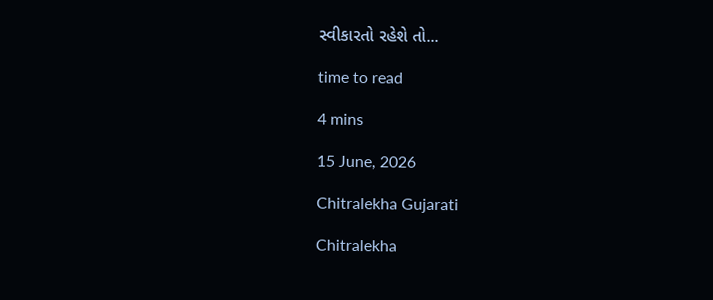સ્વીકારતો રહેશે તો...

time to read

4 mins

15 June, 2026

Chitralekha Gujarati

Chitralekha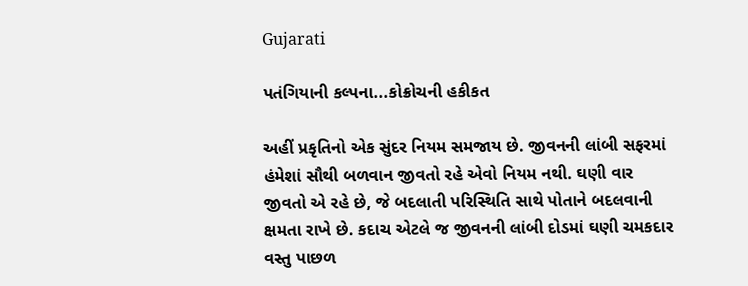Gujarati

પતંગિયાની કલ્પના...કોક્રોચની હકીકત

અહીં પ્રકૃતિનો એક સુંદર નિયમ સમજાય છે. જીવનની લાંબી સફરમાં હંમેશાં સૌથી બળવાન જીવતો રહે એવો નિયમ નથી. ઘણી વાર જીવતો એ રહે છે, જે બદલાતી પરિસ્થિતિ સાથે પોતાને બદલવાની ક્ષમતા રાખે છે. કદાચ એટલે જ જીવનની લાંબી દોડમાં ઘણી ચમકદાર વસ્તુ પાછળ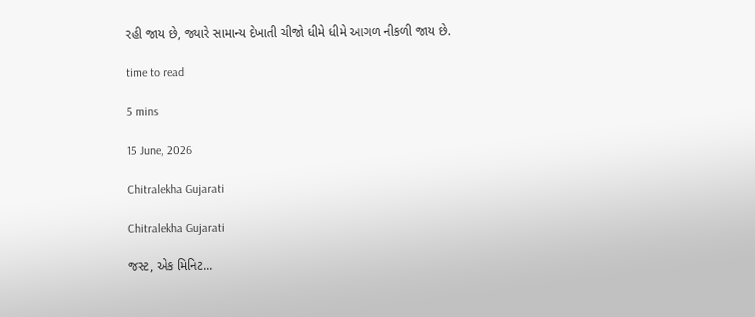રહી જાય છે, જ્યારે સામાન્ય દેખાતી ચીજો ધીમે ધીમે આગળ નીકળી જાય છે.

time to read

5 mins

15 June, 2026

Chitralekha Gujarati

Chitralekha Gujarati

જસ્ટ, એક મિનિટ...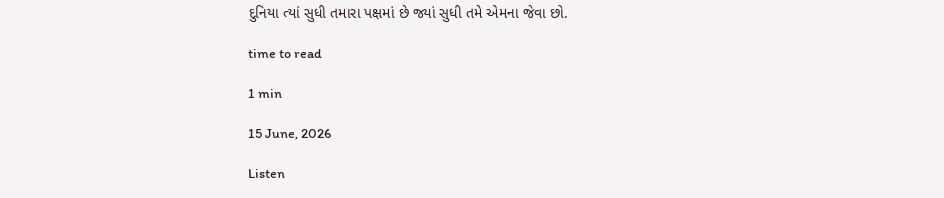દુનિયા ત્યાં સુધી તમારા પક્ષમાં છે જ્યાં સુધી તમે એમના જેવા છો.

time to read

1 min

15 June, 2026

Listen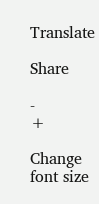Translate

Share

-
+

Change font size